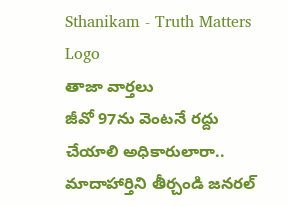Sthanikam - Truth Matters
Logo
తాజా వార్తలు
జీవో 97ను వెంటనే రద్దు చేయాలి అధికారులారా.. మాదాహార్తిని తీర్చండి జనరల్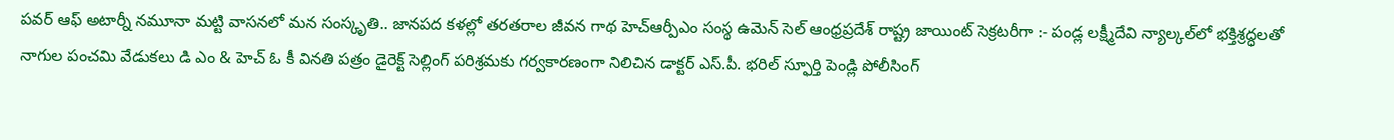పవర్ ఆఫ్ అటార్నీ నమూనా మట్టి వాసనలో మన సంస్కృతి.. జానపద కళల్లో తరతరాల జీవన గాథ హెచ్ఆర్పీఎం సంస్థ ఉమెన్ సెల్ ఆంధ్రప్రదేశ్ రాష్ట్ర జాయింట్ సెక్రటరీగా :- పండ్ల లక్ష్మీదేవి న్యాల్కల్‌లో భక్తిశ్రద్ధలతో నాగుల పంచమి వేడుకలు డి ఎం & హెచ్ ఓ కీ వినతి పత్రం డైరెక్ట్ సెల్లింగ్ పరిశ్రమకు గర్వకారణంగా నిలిచిన డాక్టర్ ఎస్.పీ. భరిల్ స్ఫూర్తి పెండ్లి పోలీసింగ్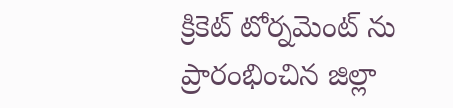క్రికెట్ టోర్నమెంట్ ను ప్రారంభించిన జిల్లా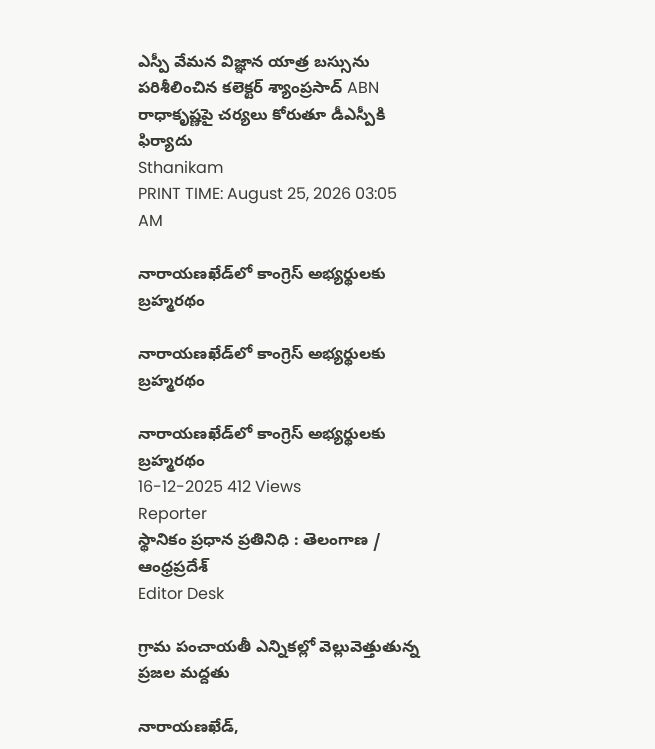ఎస్పీ వేమన విజ్ఞాన యాత్ర బస్సును పరిశీలించిన కలెక్టర్ శ్యాంప్రసాద్ ABN రాధాకృష్ణపై చర్యలు కోరుతూ డీఎస్పీకి ఫిర్యాదు
Sthanikam
PRINT TIME: August 25, 2026 03:05 AM

నారాయణఖేడ్‌లో కాంగ్రెస్ అభ్యర్థులకు బ్రహ్మరథం

నారాయణఖేడ్‌లో కాంగ్రెస్ అభ్యర్థులకు బ్రహ్మరథం

నారాయణఖేడ్‌లో కాంగ్రెస్ అభ్యర్థులకు బ్రహ్మరథం
16-12-2025 412 Views
Reporter
స్థానికం ప్రధాన ప్రతినిధి : తెలంగాణ / ఆంధ్రప్రదేశ్
Editor Desk

గ్రామ పంచాయతీ ఎన్నికల్లో వెల్లువెత్తుతున్న ప్రజల మద్దతు

నారాయణఖేడ్,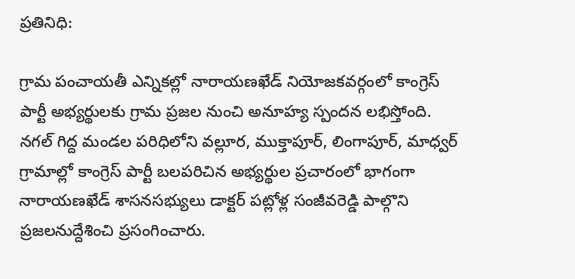ప్రతినిధి:

గ్రామ పంచాయతీ ఎన్నికల్లో నారాయణఖేడ్ నియోజకవర్గంలో కాంగ్రెస్ పార్టీ అభ్యర్థులకు గ్రామ ప్రజల నుంచి అనూహ్య స్పందన లభిస్తోంది. నగల్ గిద్ద మండల పరిధిలోని వల్లూర, ముక్తాపూర్, లింగాపూర్, మాధ్వర్ గ్రామాల్లో కాంగ్రెస్ పార్టీ బలపరిచిన అభ్యర్థుల ప్రచారంలో భాగంగా నారాయణఖేడ్ శాసనసభ్యులు డాక్టర్ పట్లోళ్ల సంజీవరెడ్డి పాల్గొని ప్రజలనుద్దేశించి ప్రసంగించారు.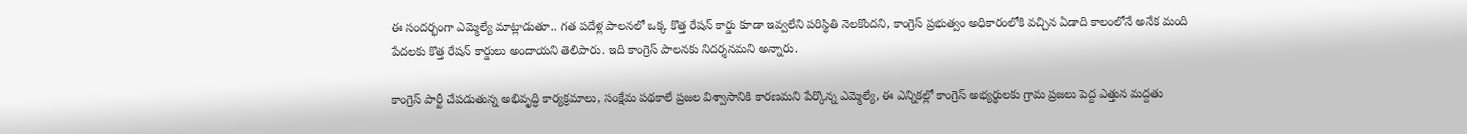ఈ సందర్భంగా ఎమ్మెల్యే మాట్లాడుతూ.. గత పదేళ్ల పాలనలో ఒక్క కొత్త రేషన్ కార్డు కూడా ఇవ్వలేని పరిస్థితి నెలకొందని, కాంగ్రెస్ ప్రభుత్వం అధికారంలోకి వచ్చిన ఏడాది కాలంలోనే అనేక మంది పేదలకు కొత్త రేషన్ కార్డులు అందాయని తెలిపారు. ఇది కాంగ్రెస్ పాలనకు నిదర్శనమని అన్నారు.

కాంగ్రెస్ పార్టీ చేపడుతున్న అభివృద్ధి కార్యక్రమాలు, సంక్షేమ పథకాలే ప్రజల విశ్వాసానికి కారణమని పేర్కొన్న ఎమ్మెల్యే, ఈ ఎన్నికల్లో కాంగ్రెస్ అభ్యర్థులకు గ్రామ ప్రజలు పెద్ద ఎత్తున మద్దతు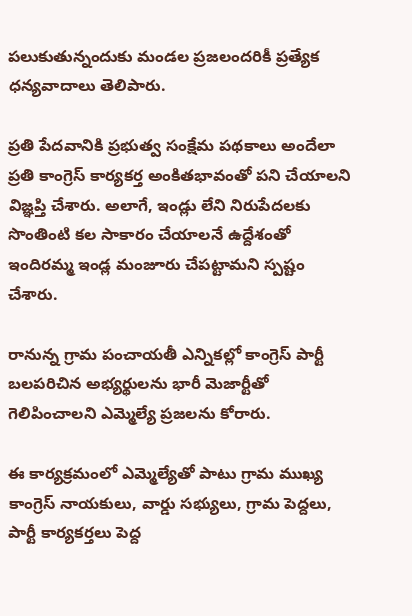పలుకుతున్నందుకు మండల ప్రజలందరికీ ప్రత్యేక ధన్యవాదాలు తెలిపారు.

ప్రతి పేదవానికి ప్రభుత్వ సంక్షేమ పథకాలు అందేలా ప్రతి కాంగ్రెస్ కార్యకర్త అంకితభావంతో పని చేయాలని విజ్ఞప్తి చేశారు. అలాగే, ఇండ్లు లేని నిరుపేదలకు సొంతింటి కల సాకారం చేయాలనే ఉద్దేశంతో ఇందిరమ్మ ఇండ్ల మంజూరు చేపట్టామని స్పష్టం చేశారు.

రానున్న గ్రామ పంచాయతీ ఎన్నికల్లో కాంగ్రెస్ పార్టీ బలపరిచిన అభ్యర్థులను భారీ మెజార్టీతో గెలిపించాలని ఎమ్మెల్యే ప్రజలను కోరారు.

ఈ కార్యక్రమంలో ఎమ్మెల్యేతో పాటు గ్రామ ముఖ్య కాంగ్రెస్ నాయకులు, వార్డు సభ్యులు, గ్రామ పెద్దలు, పార్టీ కార్యకర్తలు పెద్ద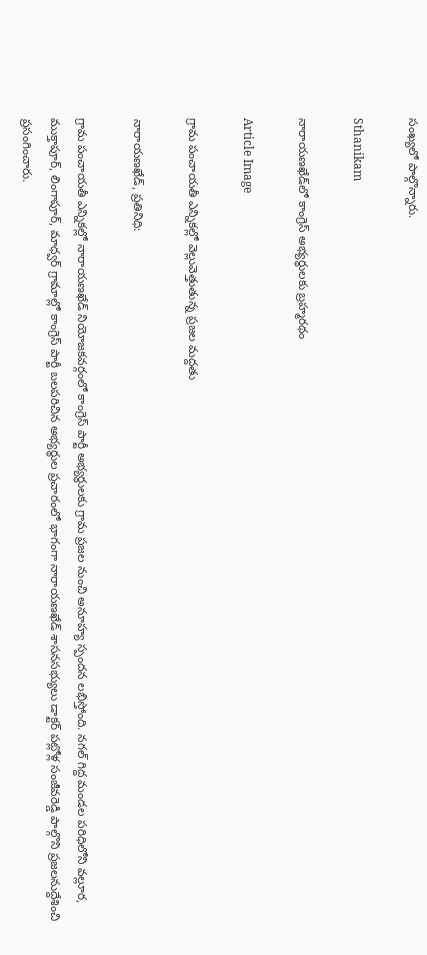సంఖ్యలో పాల్గొన్నారు.

Sthanikam

నారాయణఖేడ్‌లో కాంగ్రెస్ అభ్యర్థులకు బ్రహ్మరథం

Article Image

గ్రామ పంచాయతీ ఎన్నికల్లో వెల్లువెత్తుతున్న ప్రజల మద్దతు

నారాయణఖేడ్, ప్రతినిధి:

గ్రామ పంచాయతీ ఎన్నికల్లో నారాయణఖేడ్ నియోజకవర్గంలో కాంగ్రెస్ పార్టీ అభ్యర్థులకు గ్రామ ప్రజల నుంచి అనూహ్య స్పందన లభిస్తోంది. నగల్ గిద్ద మండల పరిధిలోని వల్లూర, ముక్తాపూర్, లింగాపూర్, మాధ్వర్ గ్రామాల్లో కాంగ్రెస్ పార్టీ బలపరిచిన అభ్యర్థుల ప్రచారంలో భాగంగా నారాయణఖేడ్ శాసనసభ్యులు డాక్టర్ పట్లోళ్ల సంజీవరెడ్డి పాల్గొని ప్రజలనుద్దేశించి ప్రసంగించారు.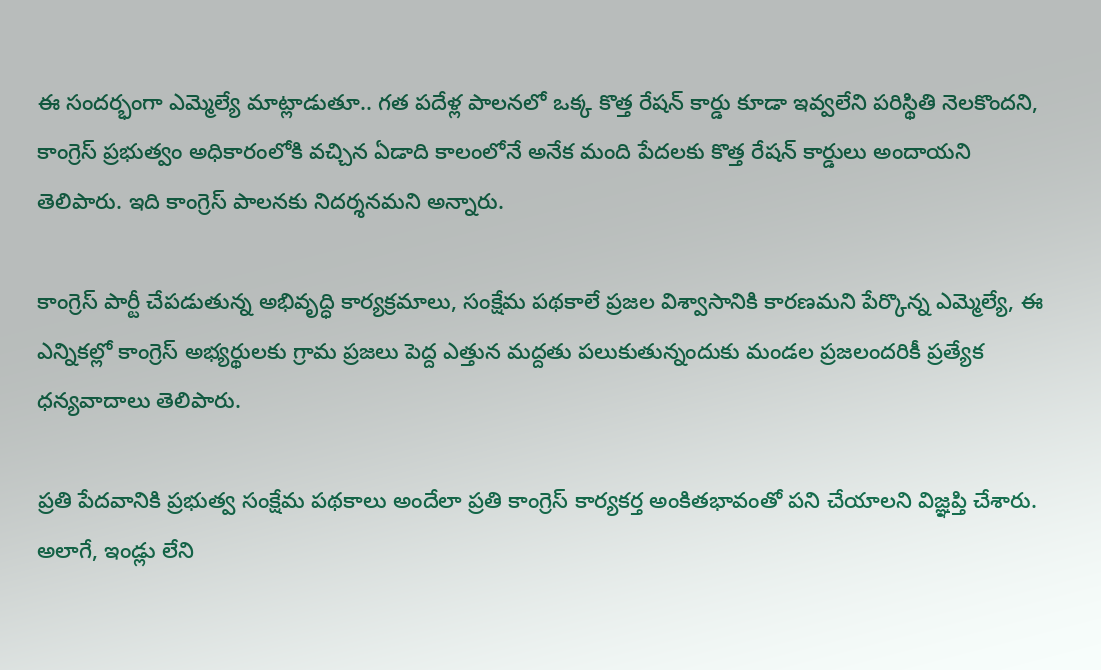ఈ సందర్భంగా ఎమ్మెల్యే మాట్లాడుతూ.. గత పదేళ్ల పాలనలో ఒక్క కొత్త రేషన్ కార్డు కూడా ఇవ్వలేని పరిస్థితి నెలకొందని, కాంగ్రెస్ ప్రభుత్వం అధికారంలోకి వచ్చిన ఏడాది కాలంలోనే అనేక మంది పేదలకు కొత్త రేషన్ కార్డులు అందాయని తెలిపారు. ఇది కాంగ్రెస్ పాలనకు నిదర్శనమని అన్నారు.

కాంగ్రెస్ పార్టీ చేపడుతున్న అభివృద్ధి కార్యక్రమాలు, సంక్షేమ పథకాలే ప్రజల విశ్వాసానికి కారణమని పేర్కొన్న ఎమ్మెల్యే, ఈ ఎన్నికల్లో కాంగ్రెస్ అభ్యర్థులకు గ్రామ ప్రజలు పెద్ద ఎత్తున మద్దతు పలుకుతున్నందుకు మండల ప్రజలందరికీ ప్రత్యేక ధన్యవాదాలు తెలిపారు.

ప్రతి పేదవానికి ప్రభుత్వ సంక్షేమ పథకాలు అందేలా ప్రతి కాంగ్రెస్ కార్యకర్త అంకితభావంతో పని చేయాలని విజ్ఞప్తి చేశారు. అలాగే, ఇండ్లు లేని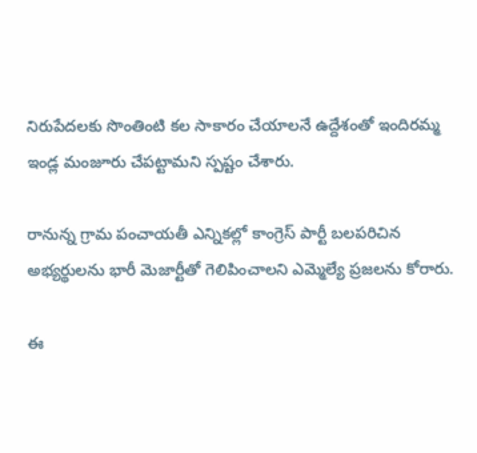నిరుపేదలకు సొంతింటి కల సాకారం చేయాలనే ఉద్దేశంతో ఇందిరమ్మ ఇండ్ల మంజూరు చేపట్టామని స్పష్టం చేశారు.

రానున్న గ్రామ పంచాయతీ ఎన్నికల్లో కాంగ్రెస్ పార్టీ బలపరిచిన అభ్యర్థులను భారీ మెజార్టీతో గెలిపించాలని ఎమ్మెల్యే ప్రజలను కోరారు.

ఈ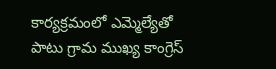కార్యక్రమంలో ఎమ్మెల్యేతో పాటు గ్రామ ముఖ్య కాంగ్రెస్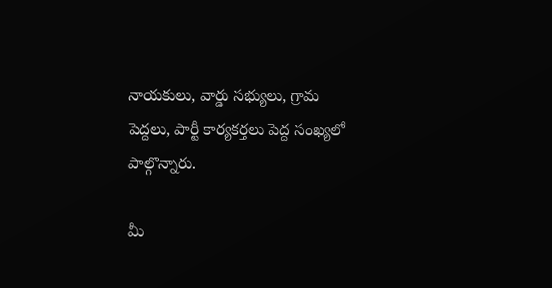నాయకులు, వార్డు సభ్యులు, గ్రామ పెద్దలు, పార్టీ కార్యకర్తలు పెద్ద సంఖ్యలో పాల్గొన్నారు.

మీ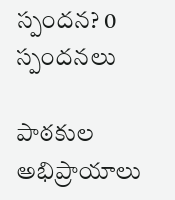స్పందన? 0 స్పందనలు

పాఠకుల అభిప్రాయాలు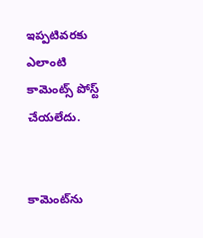ఇప్పటివరకు ఎలాంటి కామెంట్స్ పోస్ట్ చేయలేదు.


కామెంట్‌ను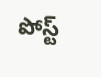పోస్ట్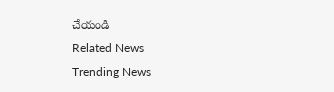చేయండి
Related News
Trending News